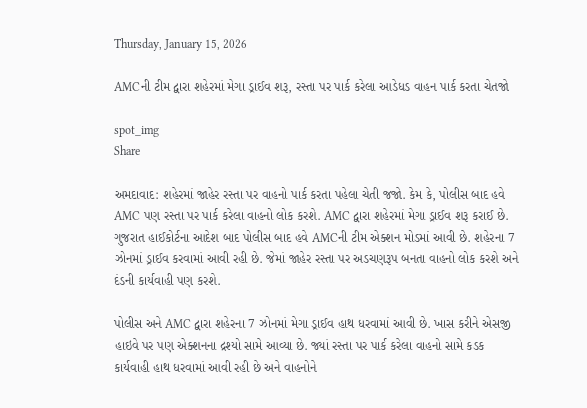Thursday, January 15, 2026

AMCની ટીમ દ્વારા શહેરમાં મેગા ડ્રાઈવ શરૂ, રસ્તા પર પાર્ક કરેલા આડેધડ વાહન પાર્ક કરતા ચેતજો

spot_img
Share

અમદાવાદ: શહેરમાં જાહેર રસ્તા પર વાહનો પાર્ક કરતા પહેલા ચેતી જજો. કેમ કે, પોલીસ બાદ હવે AMC પણ રસ્તા પર પાર્ક કરેલા વાહનો લોક કરશે. AMC દ્વારા શહેરમાં મેગા ડ્રાઈવ શરૂ કરાઈ છે. ગુજરાત હાઈકોર્ટના આદેશ બાદ પોલીસ બાદ હવે AMCની ટીમ એક્શન મોડમાં આવી છે. શહેરના 7 ઝોનમાં ડ્રાઈવ કરવામાં આવી રહી છે. જેમાં જાહેર રસ્તા પર અડચણરૂપ બનતા વાહનો લોક કરશે અને દંડની કાર્યવાહી પણ કરશે.

પોલીસ અને AMC દ્વારા શહેરના 7 ઝોનમાં મેગા ડ્રાઈવ હાથ ધરવામાં આવી છે. ખાસ કરીને એસજી હાઇવે પર પણ એક્શનના દ્રશ્યો સામે આવ્યા છે. જ્યાં રસ્તા પર પાર્ક કરેલા વાહનો સામે કડક કાર્યવાહી હાથ ધરવામાં આવી રહી છે અને વાહનોને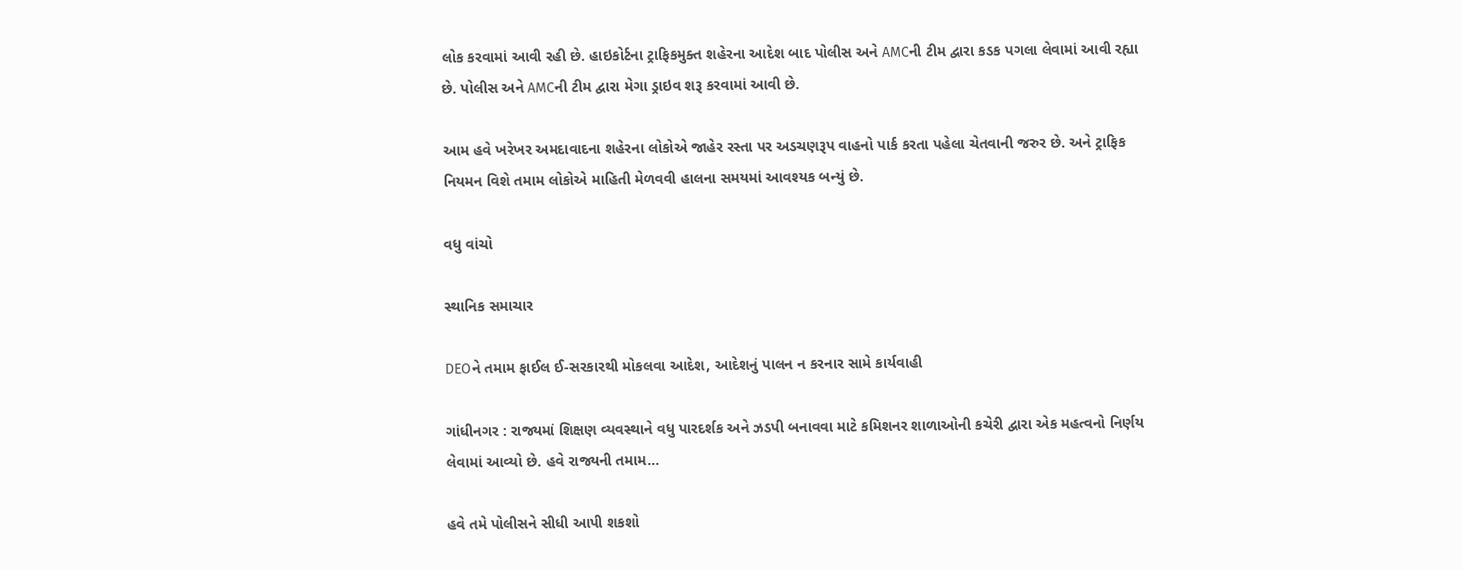લોક કરવામાં આવી રહી છે. હાઇકોર્ટના ટ્રાફિકમુક્ત શહેરના આદેશ બાદ પોલીસ અને AMCની ટીમ દ્વારા કડક પગલા લેવામાં આવી રહ્યા છે. પોલીસ અને AMCની ટીમ દ્વારા મેગા ડ્રાઇવ શરૂ કરવામાં આવી છે.

આમ હવે ખરેખર અમદાવાદના શહેરના લોકોએ જાહેર રસ્તા પર અડચણરૂપ વાહનો પાર્ક કરતા પહેલા ચેતવાની જરુર છે. અને ટ્રાફિક નિયમન વિશે તમામ લોકોએ માહિતી મેળવવી હાલના સમયમાં આવશ્યક બન્યું છે.

વધુ વાંચો

સ્થાનિક સમાચાર

DEOને તમામ ફાઈલ ઈ-સરકારથી મોકલવા આદેશ, આદેશનું પાલન ન કરનાર સામે કાર્યવાહી

ગાંધીનગર : રાજ્યમાં શિક્ષણ વ્યવસ્થાને વધુ પારદર્શક અને ઝડપી બનાવવા માટે કમિશનર શાળાઓની કચેરી દ્વારા એક મહત્વનો નિર્ણય લેવામાં આવ્યો છે. હવે રાજ્યની તમામ...

હવે તમે પોલીસને સીધી આપી શકશો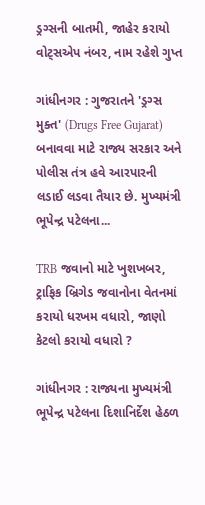ડ્રગ્સની બાતમી, જાહેર કરાયો વોટ્સએપ નંબર, નામ રહેશે ગુપ્ત

ગાંધીનગર : ગુજરાતને 'ડ્રગ્સ મુક્ત' (Drugs Free Gujarat) બનાવવા માટે રાજ્ય સરકાર અને પોલીસ તંત્ર હવે આરપારની લડાઈ લડવા તૈયાર છે. મુખ્યમંત્રી ભૂપેન્દ્ર પટેલના...

TRB જવાનો માટે ખુશખબર, ટ્રાફિક બ્રિગેડ જવાનોના વેતનમાં કરાયો ધરખમ વધારો, જાણો કેટલો કરાયો વધારો ?

ગાંધીનગર : રાજ્યના મુખ્યમંત્રી ભૂપેન્દ્ર પટેલના દિશાનિર્દેશ હેઠળ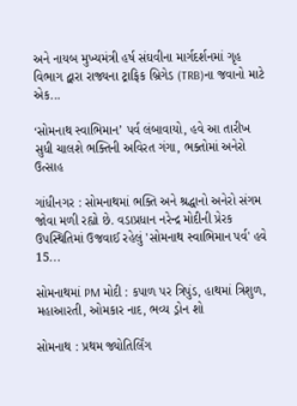અને નાયબ મુખ્યમંત્રી હર્ષ સંઘવીના માર્ગદર્શનમાં ગૃહ વિભાગ દ્વારા રાજ્યના ટ્રાફિક બ્રિગેડ (TRB)ના જવાનો માટે એક...

‘સોમનાથ સ્વાભિમાન’ પર્વ લંબાવાયો, હવે આ તારીખ સુધી ચાલશે ભક્તિની અવિરત ગંગા, ભક્તોમાં અનેરો ઉત્સાહ

ગાંધીનગર : સોમનાથમાં ભક્તિ અને શ્રદ્ધાનો અનેરો સંગમ જોવા મળી રહ્યો છે. વડાપ્રધાન નરેન્દ્ર મોદીની પ્રેરક ઉપસ્થિતિમાં ઉજવાઈ રહેલું 'સોમનાથ સ્વાભિમાન પર્વ' હવે 15...

સોમનાથમાં PM મોદી : કપાળ પર ત્રિપુંડ, હાથમાં ત્રિશુળ, મહાઆરતી, ઓમકાર નાદ, ભવ્ય ડ્રોન શો

સોમનાથ : પ્રથમ જ્યોતિર્લિંગ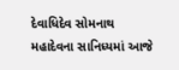દેવાધિદેવ સોમનાથ મહાદેવના સાનિધ્યમાં આજે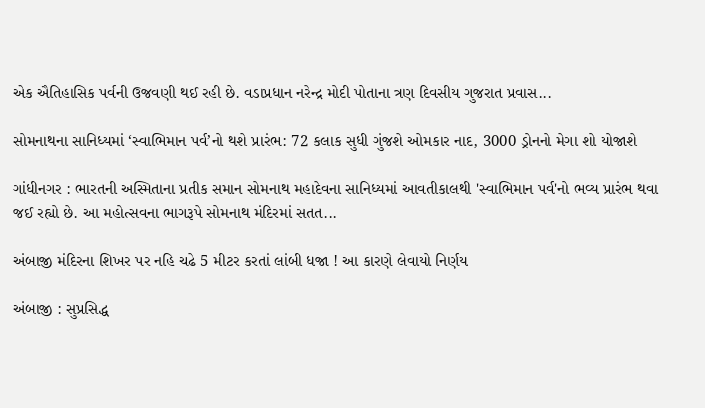એક ઐતિહાસિક પર્વની ઉજવણી થઈ રહી છે. વડાપ્રધાન નરેન્દ્ર મોદી પોતાના ત્રણ દિવસીય ગુજરાત પ્રવાસ...

સોમનાથના સાનિધ્યમાં ‘સ્વાભિમાન પર્વ’નો થશે પ્રારંભ: 72 કલાક સુધી ગુંજશે ઓમકાર નાદ, 3000 ડ્રોનનો મેગા શો યોજાશે

ગાંધીનગર : ભારતની અસ્મિતાના પ્રતીક સમાન સોમનાથ મહાદેવના સાનિધ્યમાં આવતીકાલથી 'સ્વાભિમાન પર્વ'નો ભવ્ય પ્રારંભ થવા જઈ રહ્યો છે. આ મહોત્સવના ભાગરૂપે સોમનાથ મંદિરમાં સતત...

અંબાજી મંદિરના શિખર પર નહિ ચઢે 5 મીટર કરતાં લાંબી ધજા ! આ કારણે લેવાયો નિર્ણય

અંબાજી : સુપ્રસિદ્ધ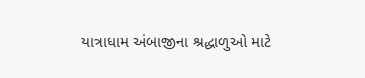યાત્રાધામ અંબાજીના શ્રદ્ધાળુઓ માટે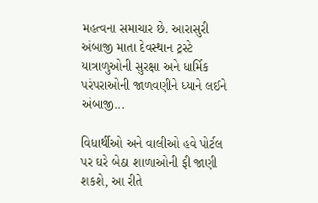મહત્વના સમાચાર છે. આરાસુરી અંબાજી માતા દેવસ્થાન ટ્રસ્ટે યાત્રાળુઓની સુરક્ષા અને ધાર્મિક પરંપરાઓની જાળવણીને ધ્યાને લઈને અંબાજી...

વિધાર્થીઓ અને વાલીઓ હવે પોર્ટલ પર ઘરે બેઠા શાળાઓની ફી જાણી શકશે, આ રીતે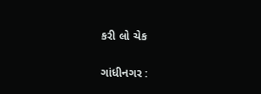કરી લો ચેક

ગાંધીનગર :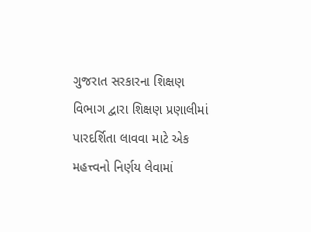ગુજરાત સરકારના શિક્ષણ વિભાગ દ્વારા શિક્ષણ પ્રણાલીમાં પારદર્શિતા લાવવા માટે એક મહત્ત્વનો નિર્ણય લેવામાં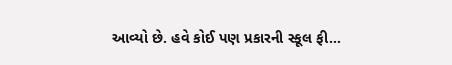આવ્યો છે. હવે કોઈ પણ પ્રકારની સ્કૂલ ફી...